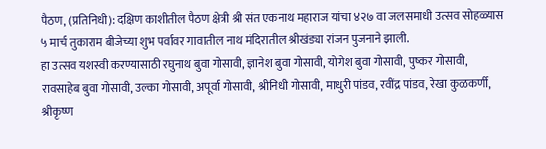पैठण, (प्रतिनिधी): दक्षिण काशीतील पैठण क्षेत्री श्री संत एकनाथ महाराज यांचा ४२७ वा जलसमाधी उत्सव सोहळ्यास ५ मार्च तुकाराम बीजेच्या शुभ पर्वावर गावातील नाथ मंदिरातील श्रीखंड्या रांजन पुजनाने झाली.
हा उत्सव यशस्वी करण्यासाठी रघुनाथ बुवा गोसावी, ज्ञानेश बुवा गोसावी, योगेश बुवा गोसावी, पुष्कर गोसावी, रावसाहेब बुवा गोसावी, उल्का गोसावी, अपूर्वा गोसावी, श्रीनिधी गोसावी, माधुरी पांडव, रवींद्र पांडव, रेखा कुळकर्णी, श्रीकृष्ण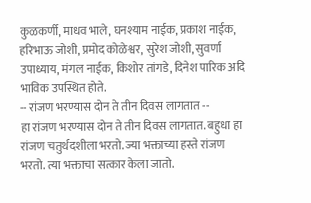कुळकर्णी, माधव भाले, घनश्याम नाईक, प्रकाश नाईक, हरिभाऊ जोशी, प्रमोद कोळेश्वर, सुरेश जोशी, सुवर्णा उपाध्याय, मंगल नाईक, किशोर तांगडे, दिनेश पारिक अदि भाविक उपस्थित होते.
-- रांजण भरण्यास दोन ते तीन दिवस लागतात --
हा रांजण भरण्यास दोन ते तीन दिवस लागतात. बहुधा हा रांजण चतुर्थदशीला भरतो. ज्या भक्ताच्या हस्ते रांजण भरतो. त्या भक्ताचा सत्कार केला जातो.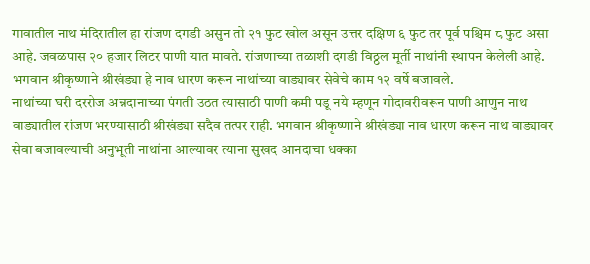गावातील नाथ मंदिरातील हा रांजण दगडी असुन तो २१ फुट खोल असून उत्तर दक्षिण ६ फुट तर पूर्व पश्चिम ८ फुट असा आहे. जवळपास २० हजार लिटर पाणी यात मावते. रांजणाच्या तळाशी दगडी विठ्ठल मूर्ती नाथांनी स्थापन केलेली आहे. भगवान श्रीकृष्णाने श्रीखंड्या हे नाव धारण करून नाथांच्या वाड्यावर सेवेचे काम १२ वर्षे बजावले.
नाथांच्या घरी दररोज अन्नदानाच्या पंगती उठत त्यासाठी पाणी कमी पडू नये म्हणून गोदावरीवरून पाणी आणुन नाथ वाड्यातील रांजण भरण्यासाठी श्रीखंड्या सदैव तत्पर राही. भगवान श्रीकृष्णाने श्रीखंड्या नाव धारण करून नाथ वाड्यावर सेवा बजावल्याची अनुभूती नाथांना आल्यावर त्याना सुखद आनदाचा धक्का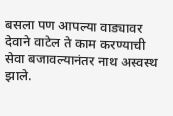बसला पण आपल्या वाड्यावर देवाने वाटेल ते काम करण्याची सेवा बजावल्यानंतर नाथ अस्वस्थ झाले.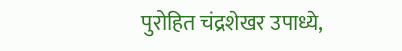पुरोहित चंद्रशेखर उपाध्ये,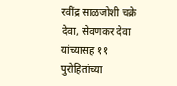रवींद्र साळजोशी चक्रे देवा, सेवणकर देवा यांच्यासह ११ पुरोहितांच्या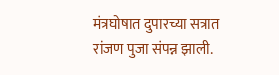मंत्रघोषात दुपारच्या सत्रात रांजण पुजा संपन्न झाली.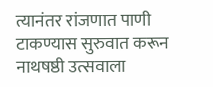त्यानंतर रांजणात पाणी टाकण्यास सुरुवात करून नाथषष्ठी उत्सवाला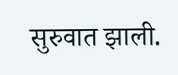सुरुवात झाली.